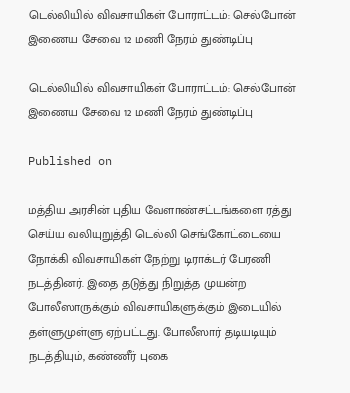டெல்லியில் விவசாயிகள் போராட்டம்: செல்போன் இணைய சேவை 12 மணி நேரம் துண்டிப்பு

டெல்லியில் விவசாயிகள் போராட்டம்: செல்போன் இணைய சேவை 12 மணி நேரம் துண்டிப்பு

Published on

மத்திய அரசின் புதிய வேளாண்சட்டங்களை ரத்து செய்ய வலியுறுத்தி டெல்லி செங்கோட்டையை நோக்கி விவசாயிகள் நேற்று டிராக்டர் பேரணி நடத்தினர். இதை தடுத்து நிறுத்த முயன்ற போலீஸாருக்கும் விவசாயிகளுக்கும் இடையில் தள்ளுமுள்ளு ஏற்பட்டது. போலீஸார் தடியடியும் நடத்தியும், கண்ணீர் புகை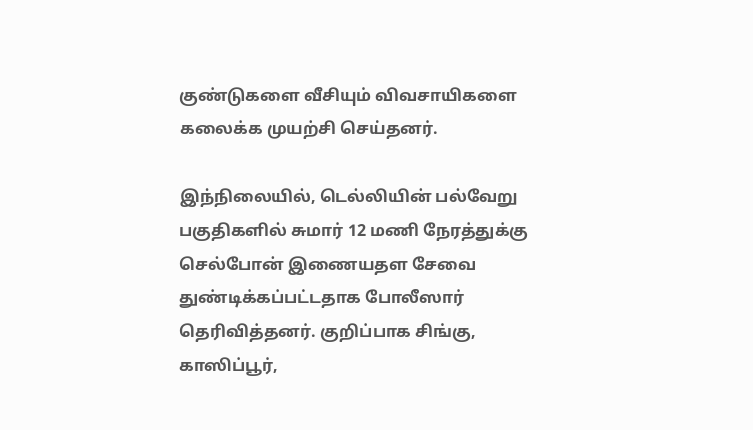குண்டுகளை வீசியும் விவசாயிகளை கலைக்க முயற்சி செய்தனர்.

இந்நிலையில், டெல்லியின் பல்வேறு பகுதிகளில் சுமார் 12 மணி நேரத்துக்கு செல்போன் இணையதள சேவை துண்டிக்கப்பட்டதாக போலீஸார் தெரிவித்தனர். குறிப்பாக சிங்கு, காஸிப்பூர்,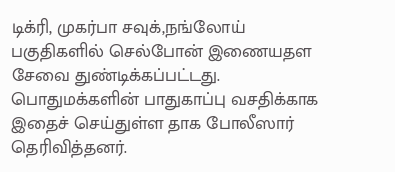டிக்ரி, முகர்பா சவுக்,நங்லோய் பகுதிகளில் செல்போன் இணையதள சேவை துண்டிக்கப்பட்டது. பொதுமக்களின் பாதுகாப்பு வசதிக்காக இதைச் செய்துள்ள தாக போலீஸார் தெரிவித்தனர்.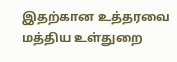இதற்கான உத்தரவை மத்திய உள்துறை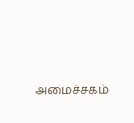அமைச்சகம்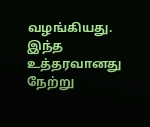வழங்கியது. இந்த உத்தரவானது நேற்று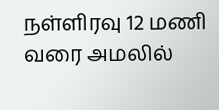நள்ளிரவு 12 மணி வரை அமலில்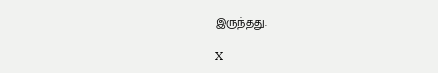இருந்தது.

X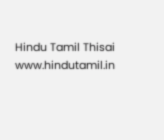Hindu Tamil Thisai
www.hindutamil.in